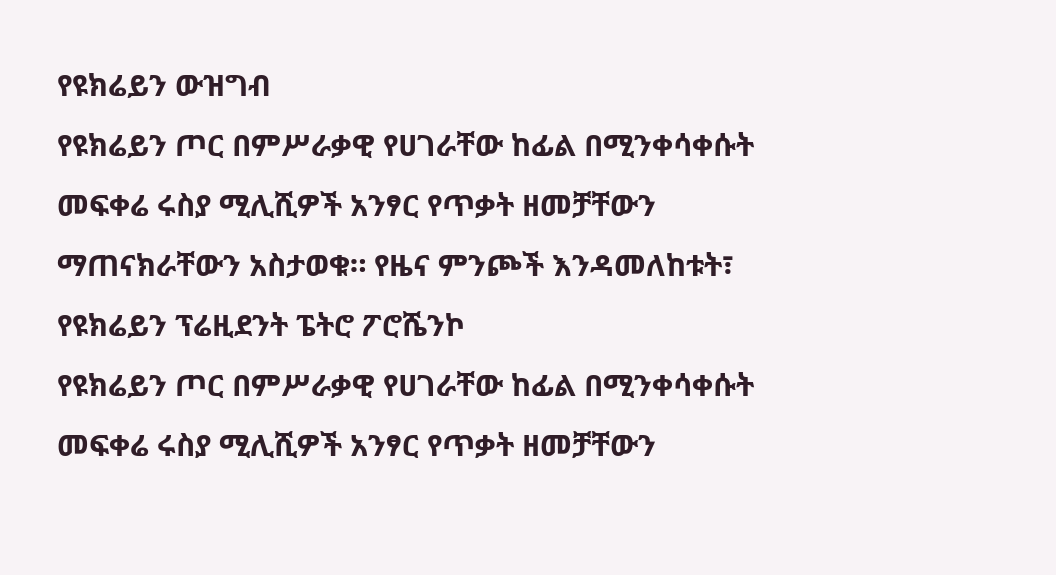የዩክሬይን ውዝግብ
የዩክሬይን ጦር በምሥራቃዊ የሀገራቸው ከፊል በሚንቀሳቀሱት መፍቀሬ ሩስያ ሚሊሺዎች አንፃር የጥቃት ዘመቻቸውን ማጠናክራቸውን አስታወቁ። የዜና ምንጮች እንዳመለከቱት፣ የዩክሬይን ፕሬዚደንት ፔትሮ ፖሮሼንኮ
የዩክሬይን ጦር በምሥራቃዊ የሀገራቸው ከፊል በሚንቀሳቀሱት መፍቀሬ ሩስያ ሚሊሺዎች አንፃር የጥቃት ዘመቻቸውን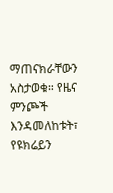ማጠናክራቸውን አስታወቁ። የዜና ምንጮች እንዳመለከቱት፣ የዩክሬይን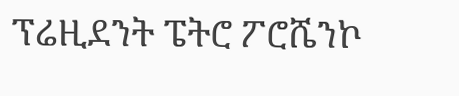ፕሬዚደንት ፔትሮ ፖሮሼንኮ